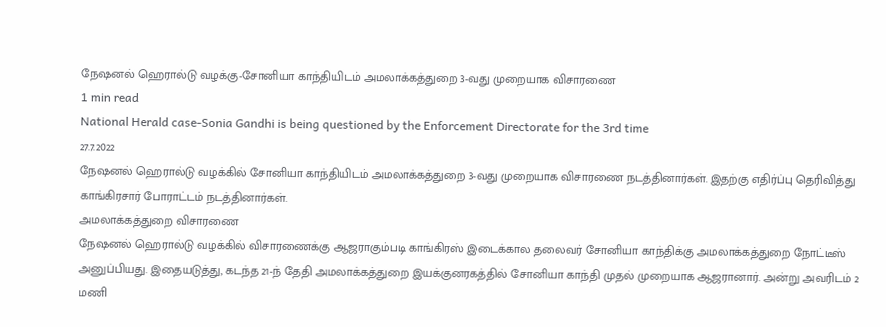நேஷனல் ஹெரால்டு வழக்கு-சோனியா காந்தியிடம் அமலாக்கத்துறை 3-வது முறையாக விசாரணை
1 min read
National Herald case-Sonia Gandhi is being questioned by the Enforcement Directorate for the 3rd time
27.7.2022
நேஷனல் ஹெரால்டு வழக்கில் சோனியா காந்தியிடம் அமலாக்கத்துறை 3-வது முறையாக விசாரணை நடத்தினார்கள். இதற்கு எதிர்ப்பு தெரிவித்து காங்கிரசார் போராட்டம் நடத்தினார்கள்.
அமலாக்கத்துறை விசாரணை
நேஷனல் ஹெரால்டு வழக்கில் விசாரணைக்கு ஆஜராகும்படி காங்கிரஸ் இடைக்கால தலைவர் சோனியா காந்திக்கு அமலாக்கத்துறை நோட்டீஸ் அனுப்பியது. இதையடுத்து, கடந்த 21-ந் தேதி அமலாக்கத்துறை இயக்குனரகத்தில் சோனியா காந்தி முதல் முறையாக ஆஜரானார். அன்று அவரிடம் 2 மணி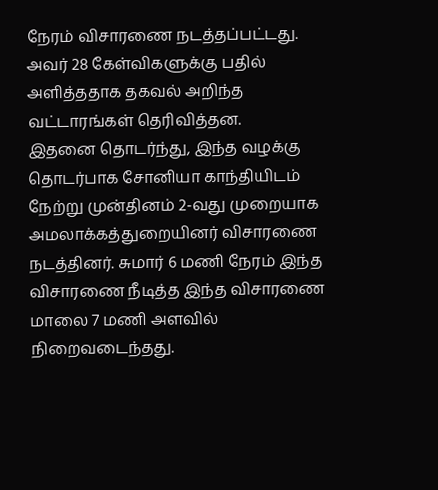நேரம் விசாரணை நடத்தப்பட்டது. அவர் 28 கேள்விகளுக்கு பதில் அளித்ததாக தகவல் அறிந்த வட்டாரங்கள் தெரிவித்தன.
இதனை தொடர்ந்து, இந்த வழக்கு தொடர்பாக சோனியா காந்தியிடம் நேற்று முன்தினம் 2-வது முறையாக அமலாக்கத்துறையினர் விசாரணை நடத்தினர். சுமார் 6 மணி நேரம் இந்த விசாரணை நீடித்த இந்த விசாரணை மாலை 7 மணி அளவில் நிறைவடைந்தது.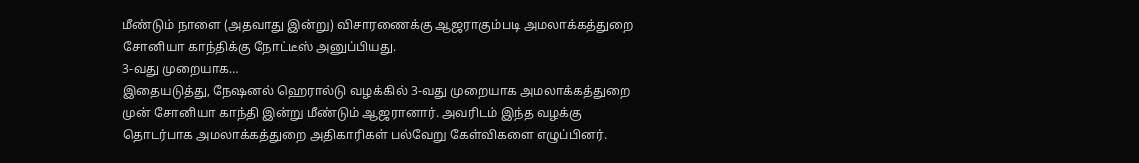மீண்டும் நாளை (அதவாது இன்று) விசாரணைக்கு ஆஜராகும்படி அமலாக்கத்துறை சோனியா காந்திக்கு நோட்டீஸ் அனுப்பியது.
3-வது முறையாக…
இதையடுத்து, நேஷனல் ஹெரால்டு வழக்கில் 3-வது முறையாக அமலாக்கத்துறை முன் சோனியா காந்தி இன்று மீண்டும் ஆஜரானார். அவரிடம் இந்த வழக்கு தொடர்பாக அமலாக்கத்துறை அதிகாரிகள் பல்வேறு கேள்விகளை எழுப்பினர்.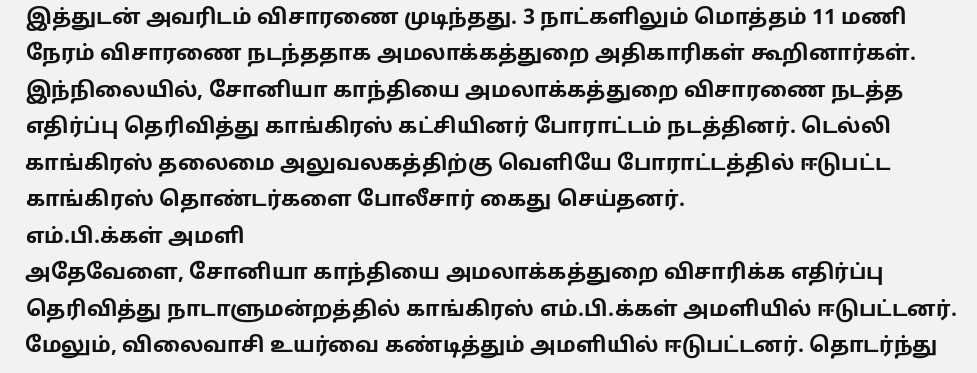இத்துடன் அவரிடம் விசாரணை முடிந்தது. 3 நாட்களிலும் மொத்தம் 11 மணி நேரம் விசாரணை நடந்ததாக அமலாக்கத்துறை அதிகாரிகள் கூறினார்கள்.
இந்நிலையில், சோனியா காந்தியை அமலாக்கத்துறை விசாரணை நடத்த எதிர்ப்பு தெரிவித்து காங்கிரஸ் கட்சியினர் போராட்டம் நடத்தினர். டெல்லி காங்கிரஸ் தலைமை அலுவலகத்திற்கு வெளியே போராட்டத்தில் ஈடுபட்ட காங்கிரஸ் தொண்டர்களை போலீசார் கைது செய்தனர்.
எம்.பி.க்கள் அமளி
அதேவேளை, சோனியா காந்தியை அமலாக்கத்துறை விசாரிக்க எதிர்ப்பு தெரிவித்து நாடாளுமன்றத்தில் காங்கிரஸ் எம்.பி.க்கள் அமளியில் ஈடுபட்டனர். மேலும், விலைவாசி உயர்வை கண்டித்தும் அமளியில் ஈடுபட்டனர். தொடர்ந்து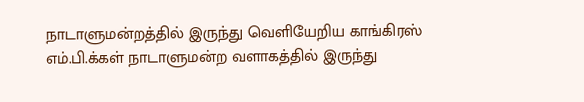நாடாளுமன்றத்தில் இருந்து வெளியேறிய காங்கிரஸ் எம்.பி.க்கள் நாடாளுமன்ற வளாகத்தில் இருந்து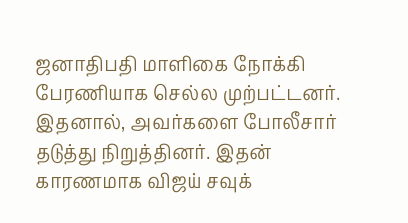ஜனாதிபதி மாளிகை நோக்கி பேரணியாக செல்ல முற்பட்டனர். இதனால், அவர்களை போலீசார் தடுத்து நிறுத்தினர். இதன் காரணமாக விஜய் சவுக்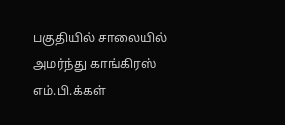பகுதியில் சாலையில் அமர்ந்து காங்கிரஸ் எம்.பி.க்கள்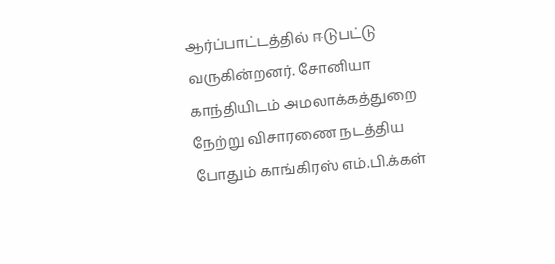ஆர்ப்பாட்டத்தில் ஈடுபட்டு வருகின்றனர். சோனியா காந்தியிடம் அமலாக்கத்துறை நேற்று விசாரணை நடத்திய போதும் காங்கிரஸ் எம்.பி.க்கள்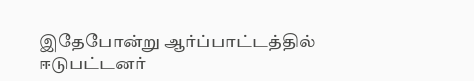இதேபோன்று ஆர்ப்பாட்டத்தில் ஈடுபட்டனர்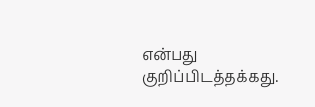என்பது குறிப்பிடத்தக்கது.